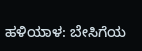ಹಳಿಯಾಳ: ಬೇಸಿಗೆಯ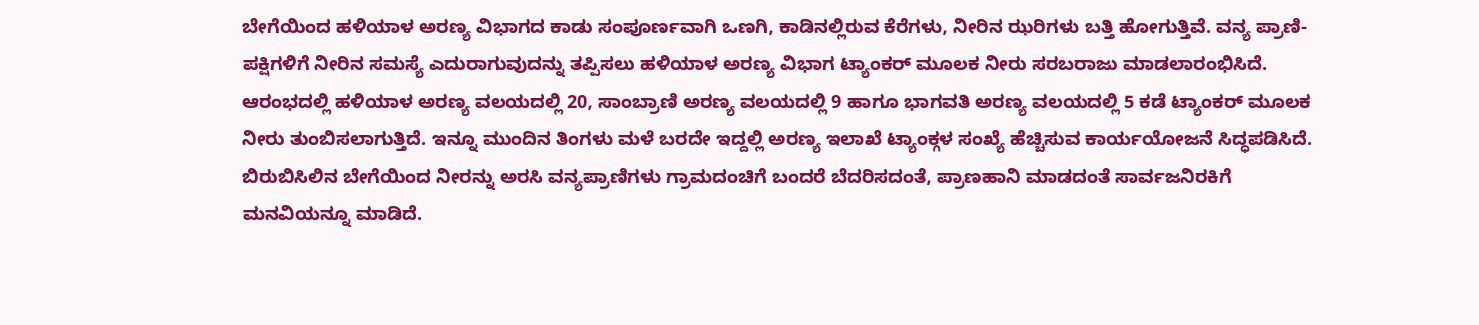ಬೇಗೆಯಿಂದ ಹಳಿಯಾಳ ಅರಣ್ಯ ವಿಭಾಗದ ಕಾಡು ಸಂಪೂರ್ಣವಾಗಿ ಒಣಗಿ, ಕಾಡಿನಲ್ಲಿರುವ ಕೆರೆಗಳು, ನೀರಿನ ಝರಿಗಳು ಬತ್ತಿ ಹೋಗುತ್ತಿವೆ. ವನ್ಯ ಪ್ರಾಣಿ-ಪಕ್ಷಿಗಳಿಗೆ ನೀರಿನ ಸಮಸ್ಯೆ ಎದುರಾಗುವುದನ್ನು ತಪ್ಪಿಸಲು ಹಳಿಯಾಳ ಅರಣ್ಯ ವಿಭಾಗ ಟ್ಯಾಂಕರ್ ಮೂಲಕ ನೀರು ಸರಬರಾಜು ಮಾಡಲಾರಂಭಿಸಿದೆ.
ಆರಂಭದಲ್ಲಿ ಹಳಿಯಾಳ ಅರಣ್ಯ ವಲಯದಲ್ಲಿ 20, ಸಾಂಬ್ರಾಣಿ ಅರಣ್ಯ ವಲಯದಲ್ಲಿ 9 ಹಾಗೂ ಭಾಗವತಿ ಅರಣ್ಯ ವಲಯದಲ್ಲಿ 5 ಕಡೆ ಟ್ಯಾಂಕರ್ ಮೂಲಕ ನೀರು ತುಂಬಿಸಲಾಗುತ್ತಿದೆ. ಇನ್ನೂ ಮುಂದಿನ ತಿಂಗಳು ಮಳೆ ಬರದೇ ಇದ್ದಲ್ಲಿ ಅರಣ್ಯ ಇಲಾಖೆ ಟ್ಯಾಂಕ್ಗಳ ಸಂಖ್ಯೆ ಹೆಚ್ಚಿಸುವ ಕಾರ್ಯಯೋಜನೆ ಸಿದ್ಧಪಡಿಸಿದೆ. ಬಿರುಬಿಸಿಲಿನ ಬೇಗೆಯಿಂದ ನೀರನ್ನು ಅರಸಿ ವನ್ಯಪ್ರಾಣಿಗಳು ಗ್ರಾಮದಂಚಿಗೆ ಬಂದರೆ ಬೆದರಿಸದಂತೆ, ಪ್ರಾಣಹಾನಿ ಮಾಡದಂತೆ ಸಾರ್ವಜನಿರಕಿಗೆ ಮನವಿಯನ್ನೂ ಮಾಡಿದೆ.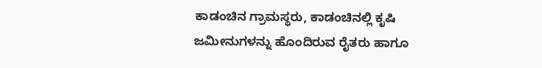ಕಾಡಂಚಿನ ಗ್ರಾಮಸ್ಥರು, ಕಾಡಂಚಿನಲ್ಲಿ ಕೃಷಿ ಜಮೀನುಗಳನ್ನು ಹೊಂದಿರುವ ರೈತರು ಹಾಗೂ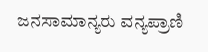ಜನಸಾಮಾನ್ಯರು ವನ್ಯಪ್ರಾಣಿ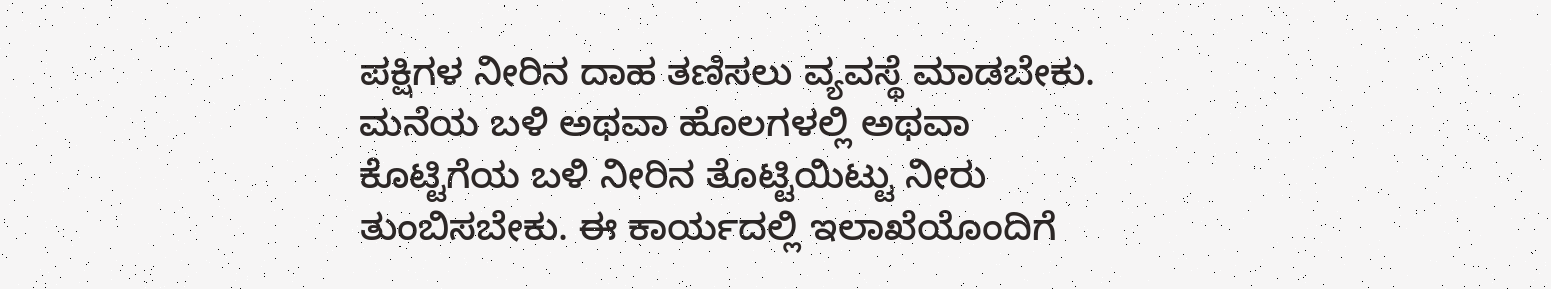ಪಕ್ಷಿಗಳ ನೀರಿನ ದಾಹ ತಣಿಸಲು ವ್ಯವಸ್ಥೆ ಮಾಡಬೇಕು. ಮನೆಯ ಬಳಿ ಅಥವಾ ಹೊಲಗಳಲ್ಲಿ ಅಥವಾ ಕೊಟ್ಟಿಗೆಯ ಬಳಿ ನೀರಿನ ತೊಟ್ಟಿಯಿಟ್ಟು ನೀರು ತುಂಬಿಸಬೇಕು. ಈ ಕಾರ್ಯದಲ್ಲಿ ಇಲಾಖೆಯೊಂದಿಗೆ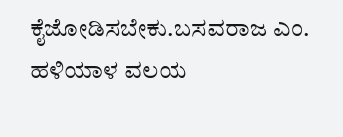ಕೈಜೋಡಿಸಬೇಕು.ಬಸವರಾಜ ಎಂ. ಹಳಿಯಾಳ ವಲಯ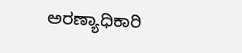ಅರಣ್ಯಾಧಿಕಾರಿ